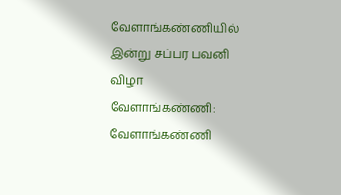வேளாங்கண்ணியில் இன்று சப்பர பவனி விழா
வேளாங்கண்ணி:
வேளாங்கண்ணி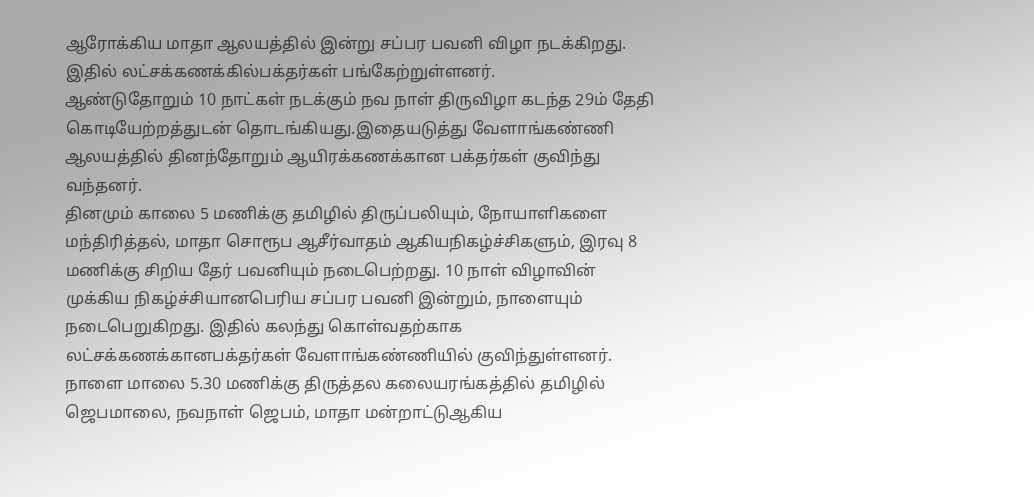ஆரோக்கிய மாதா ஆலயத்தில் இன்று சப்பர பவனி விழா நடக்கிறது. இதில் லட்சக்கணக்கில்பக்தர்கள் பங்கேற்றுள்ளனர்.
ஆண்டுதோறும் 10 நாட்கள் நடக்கும் நவ நாள் திருவிழா கடந்த 29ம் தேதி கொடியேற்றத்துடன் தொடங்கியது.இதையடுத்து வேளாங்கண்ணி ஆலயத்தில் தினந்தோறும் ஆயிரக்கணக்கான பக்தர்கள் குவிந்து வந்தனர்.
தினமும் காலை 5 மணிக்கு தமிழில் திருப்பலியும், நோயாளிகளை மந்திரித்தல், மாதா சொரூப ஆசீர்வாதம் ஆகியநிகழ்ச்சிகளும், இரவு 8 மணிக்கு சிறிய தேர் பவனியும் நடைபெற்றது. 10 நாள் விழாவின் முக்கிய நிகழ்ச்சியானபெரிய சப்பர பவனி இன்றும், நாளையும் நடைபெறுகிறது. இதில் கலந்து கொள்வதற்காக லட்சக்கணக்கானபக்தர்கள் வேளாங்கண்ணியில் குவிந்துள்ளனர்.
நாளை மாலை 5.30 மணிக்கு திருத்தல கலையரங்கத்தில் தமிழில் ஜெபமாலை, நவநாள் ஜெபம், மாதா மன்றாட்டுஆகிய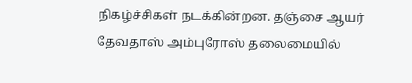நிகழ்ச்சிகள் நடக்கின்றன. தஞ்சை ஆயர் தேவதாஸ் அம்புரோஸ் தலைமையில்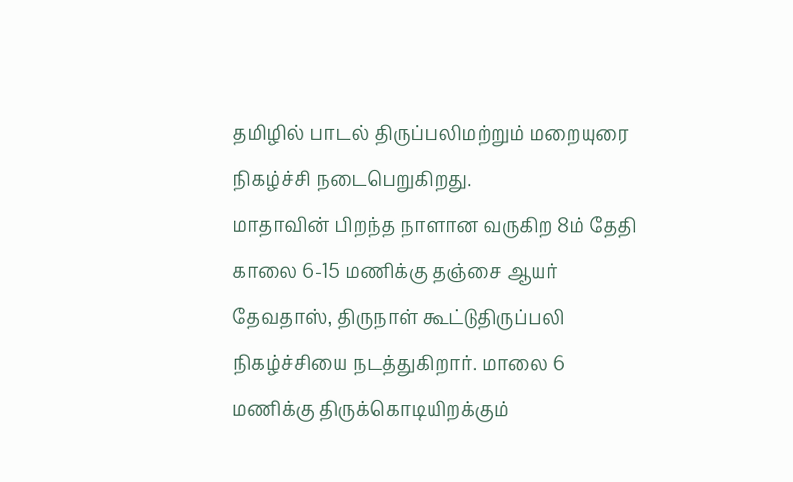தமிழில் பாடல் திருப்பலிமற்றும் மறையுரை நிகழ்ச்சி நடைபெறுகிறது.
மாதாவின் பிறந்த நாளான வருகிற 8ம் தேதி காலை 6-15 மணிக்கு தஞ்சை ஆயர் தேவதாஸ், திருநாள் கூட்டுதிருப்பலி நிகழ்ச்சியை நடத்துகிறார். மாலை 6 மணிக்கு திருக்கொடியிறக்கும்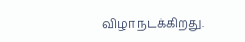விழா நடக்கிறது.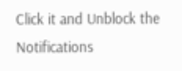Click it and Unblock the Notifications